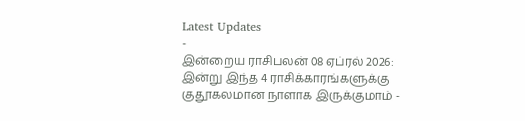Latest Updates
-
இன்றைய ராசிபலன் 08 ஏப்ரல் 2026: இன்று இந்த 4 ராசிக்காரங்களுக்கு குதூகலமான நாளாக இருக்குமாம் -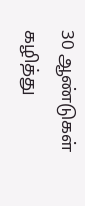30 ஆண்டுகள் கழித்து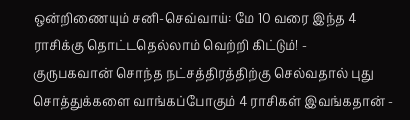ஒன்றிணையும் சனி-செவ்வாய்: மே 10 வரை இந்த 4 ராசிக்கு தொட்டதெல்லாம் வெற்றி கிட்டும்! -
குருபகவான் சொந்த நட்சத்திரத்திற்கு செல்வதால் புது சொத்துக்களை வாங்கப்போகும் 4 ராசிகள் இவங்கதான் -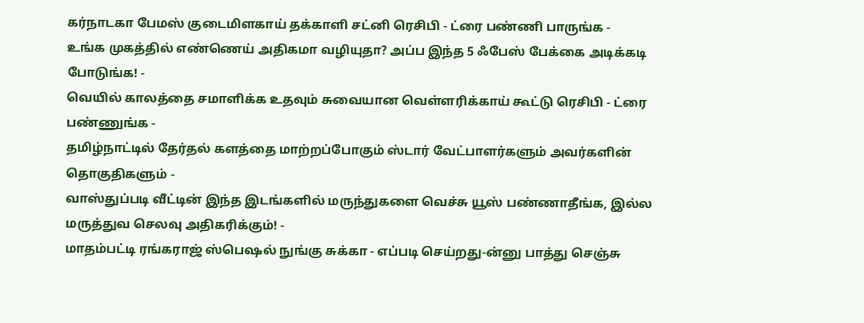கர்நாடகா பேமஸ் குடைமிளகாய் தக்காளி சட்னி ரெசிபி - ட்ரை பண்ணி பாருங்க -
உங்க முகத்தில் எண்ணெய் அதிகமா வழியுதா? அப்ப இந்த 5 ஃபேஸ் பேக்கை அடிக்கடி போடுங்க! -
வெயில் காலத்தை சமாளிக்க உதவும் சுவையான வெள்ளரிக்காய் கூட்டு ரெசிபி - ட்ரை பண்ணுங்க -
தமிழ்நாட்டில் தேர்தல் களத்தை மாற்றப்போகும் ஸ்டார் வேட்பாளர்களும் அவர்களின் தொகுதிகளும் -
வாஸ்துப்படி வீட்டின் இந்த இடங்களில் மருந்துகளை வெச்சு யூஸ் பண்ணாதீங்க, இல்ல மருத்துவ செலவு அதிகரிக்கும்! -
மாதம்பட்டி ரங்கராஜ் ஸ்பெஷல் நுங்கு சுக்கா - எப்படி செய்றது-ன்னு பாத்து செஞ்சு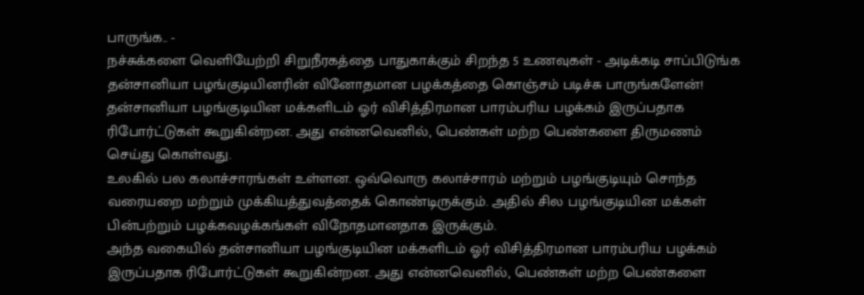பாருங்க.. -
நச்சுக்களை வெளியேற்றி சிறுநீரகத்தை பாதுகாக்கும் சிறந்த 5 உணவுகள் - அடிக்கடி சாப்பிடுங்க
தன்சானியா பழங்குடியினரின் வினோதமான பழக்கத்தை கொஞ்சம் படிச்சு பாருங்களேன்!
தன்சானியா பழங்குடியின மக்களிடம் ஓர் விசித்திரமான பாரம்பரிய பழக்கம் இருப்பதாக ரிபோர்ட்டுகள் கூறுகின்றன. அது என்னவெனில், பெண்கள் மற்ற பெண்களை திருமணம் செய்து கொள்வது.
உலகில் பல கலாச்சாரங்கள் உள்ளன. ஒவ்வொரு கலாச்சாரம் மற்றும் பழங்குடியும் சொந்த வரையறை மற்றும் முக்கியத்துவத்தைக் கொண்டிருக்கும். அதில் சில பழங்குடியின மக்கள் பின்பற்றும் பழக்கவழக்கங்கள் விநோதமானதாக இருக்கும்.
அந்த வகையில் தன்சானியா பழங்குடியின மக்களிடம் ஓர் விசித்திரமான பாரம்பரிய பழக்கம் இருப்பதாக ரிபோர்ட்டுகள் கூறுகின்றன. அது என்னவெனில், பெண்கள் மற்ற பெண்களை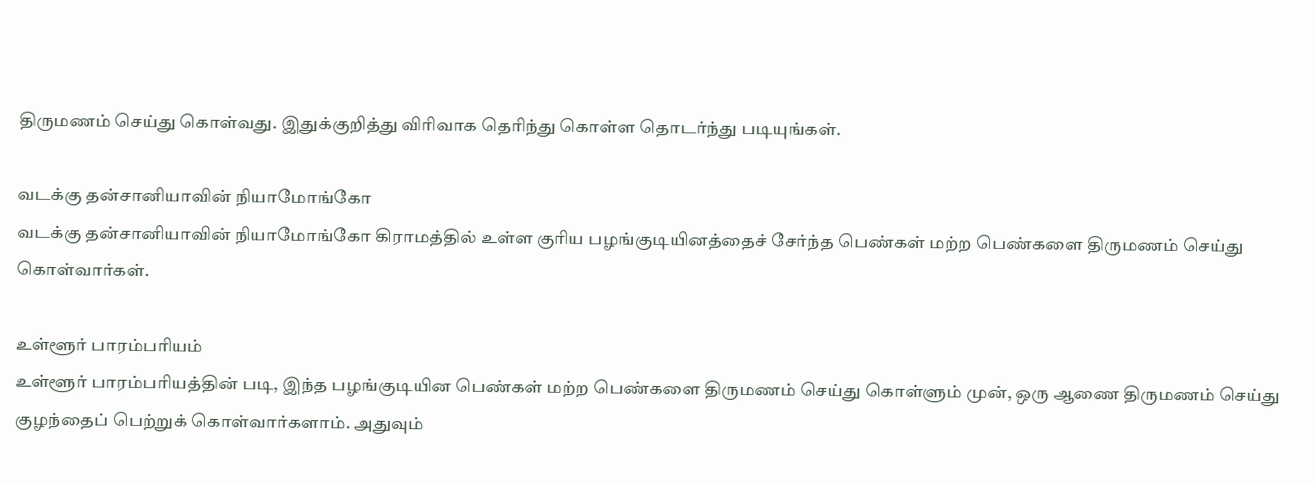திருமணம் செய்து கொள்வது. இதுக்குறித்து விரிவாக தெரிந்து கொள்ள தொடர்ந்து படியுங்கள்.

வடக்கு தன்சானியாவின் நியாமோங்கோ
வடக்கு தன்சானியாவின் நியாமோங்கோ கிராமத்தில் உள்ள குரிய பழங்குடியினத்தைச் சேர்ந்த பெண்கள் மற்ற பெண்களை திருமணம் செய்து கொள்வார்கள்.

உள்ளூர் பாரம்பரியம்
உள்ளூர் பாரம்பரியத்தின் படி, இந்த பழங்குடியின பெண்கள் மற்ற பெண்களை திருமணம் செய்து கொள்ளும் முன், ஒரு ஆணை திருமணம் செய்து குழந்தைப் பெற்றுக் கொள்வார்களாம். அதுவும்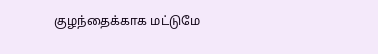குழந்தைக்காக மட்டுமே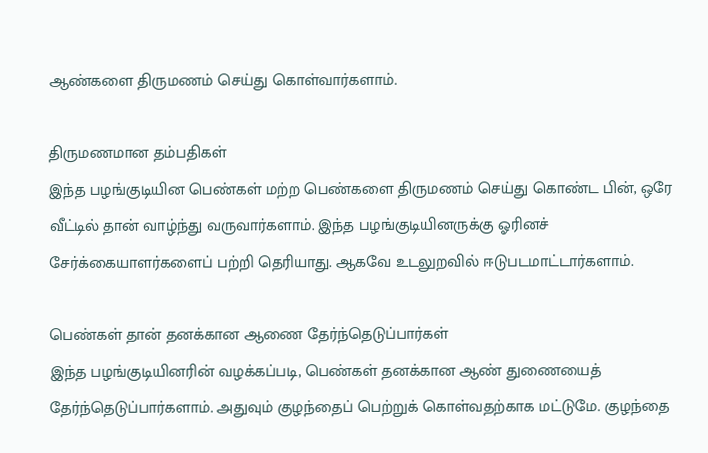ஆண்களை திருமணம் செய்து கொள்வார்களாம்.

திருமணமான தம்பதிகள்
இந்த பழங்குடியின பெண்கள் மற்ற பெண்களை திருமணம் செய்து கொண்ட பின், ஒரே வீட்டில் தான் வாழ்ந்து வருவார்களாம். இந்த பழங்குடியினருக்கு ஓரினச் சேர்க்கையாளர்களைப் பற்றி தெரியாது. ஆகவே உடலுறவில் ஈடுபடமாட்டார்களாம்.

பெண்கள் தான் தனக்கான ஆணை தேர்ந்தெடுப்பார்கள்
இந்த பழங்குடியினரின் வழக்கப்படி, பெண்கள் தனக்கான ஆண் துணையைத் தேர்ந்தெடுப்பார்களாம். அதுவும் குழந்தைப் பெற்றுக் கொள்வதற்காக மட்டுமே. குழந்தை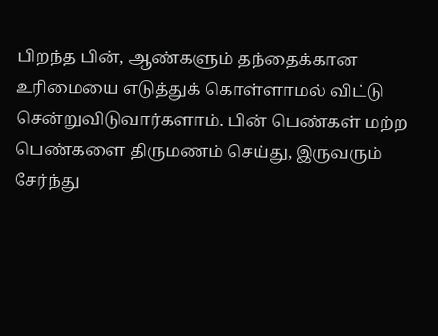பிறந்த பின், ஆண்களும் தந்தைக்கான உரிமையை எடுத்துக் கொள்ளாமல் விட்டு சென்றுவிடுவார்களாம். பின் பெண்கள் மற்ற பெண்களை திருமணம் செய்து, இருவரும் சேர்ந்து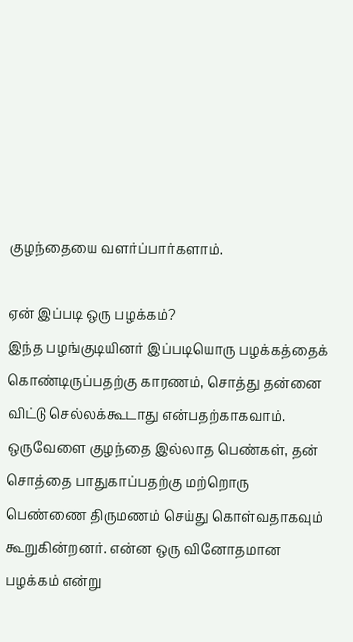குழந்தையை வளர்ப்பார்களாம்.

ஏன் இப்படி ஒரு பழக்கம்?
இந்த பழங்குடியினர் இப்படியொரு பழக்கத்தைக் கொண்டிருப்பதற்கு காரணம், சொத்து தன்னை விட்டு செல்லக்கூடாது என்பதற்காகவாம். ஒருவேளை குழந்தை இல்லாத பெண்கள், தன் சொத்தை பாதுகாப்பதற்கு மற்றொரு பெண்ணை திருமணம் செய்து கொள்வதாகவும் கூறுகின்றனர். என்ன ஒரு வினோதமான பழக்கம் என்று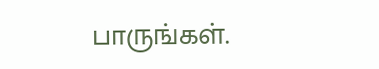பாருங்கள்.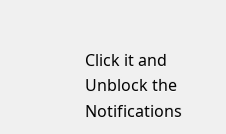Click it and Unblock the Notifications